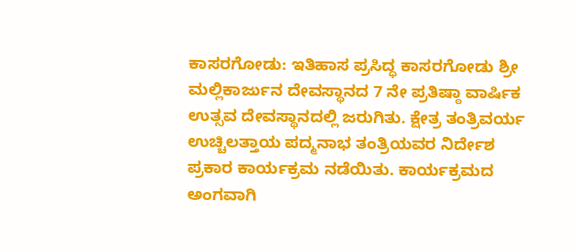ಕಾಸರಗೋಡು: ಇತಿಹಾಸ ಪ್ರಸಿದ್ಧ ಕಾಸರಗೋಡು ಶ್ರೀ ಮಲ್ಲಿಕಾರ್ಜುನ ದೇವಸ್ಥಾನದ 7 ನೇ ಪ್ರತಿಷ್ಠಾ ವಾರ್ಷಿಕ ಉತ್ಸವ ದೇವಸ್ಥಾನದಲ್ಲಿ ಜರುಗಿತು. ಕ್ಷೇತ್ರ ತಂತ್ರಿವರ್ಯ ಉಚ್ಚಿಲತ್ತಾಯ ಪದ್ಮನಾಭ ತಂತ್ರಿಯವರ ನಿರ್ದೇಶ ಪ್ರಕಾರ ಕಾರ್ಯಕ್ರಮ ನಡೆಯಿತು. ಕಾರ್ಯಕ್ರಮದ ಅಂಗವಾಗಿ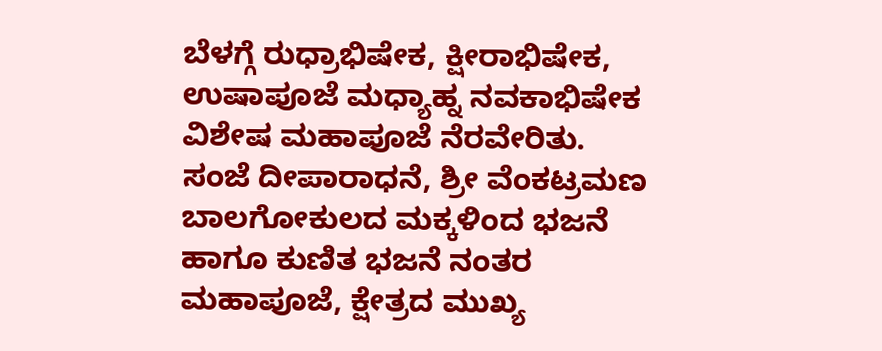ಬೆಳಗ್ಗೆ ರುಧ್ರಾಭಿಷೇಕ, ಕ್ಷೀರಾಭಿಷೇಕ, ಉಷಾಪೂಜೆ ಮಧ್ಯಾಹ್ನ ನವಕಾಭಿಷೇಕ ವಿಶೇಷ ಮಹಾಪೂಜೆ ನೆರವೇರಿತು.
ಸಂಜೆ ದೀಪಾರಾಧನೆ, ಶ್ರೀ ವೆಂಕಟ್ರಮಣ ಬಾಲಗೋಕುಲದ ಮಕ್ಕಳಿಂದ ಭಜನೆ ಹಾಗೂ ಕುಣಿತ ಭಜನೆ ನಂತರ ಮಹಾಪೂಜೆ, ಕ್ಷೇತ್ರದ ಮುಖ್ಯ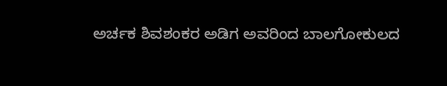ಅರ್ಚಕ ಶಿವಶಂಕರ ಅಡಿಗ ಅವರಿಂದ ಬಾಲಗೋಕುಲದ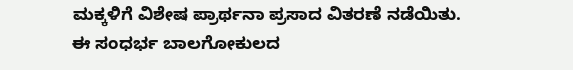ಮಕ್ಕಳಿಗೆ ವಿಶೇಷ ಪ್ರಾರ್ಥನಾ ಪ್ರಸಾದ ವಿತರಣೆ ನಡೆಯಿತು.
ಈ ಸಂಧರ್ಭ ಬಾಲಗೋಕುಲದ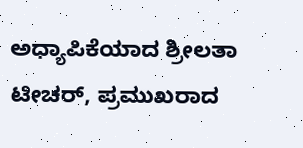ಅಧ್ಯಾಪಿಕೆಯಾದ ಶ್ರೀಲತಾ ಟೀಚರ್, ಪ್ರಮುಖರಾದ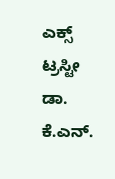ಎಕ್ಸ್ ಟ್ರಸ್ಟೀ ಡಾ. ಕೆ.ಎನ್.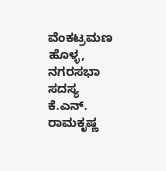ವೆಂಕಟ್ರಮಣ ಹೊಳ್ಳ, ನಗರಸಭಾ ಸದಸ್ಯ ಕೆ.ಎನ್. ರಾಮಕೃಷ್ಣ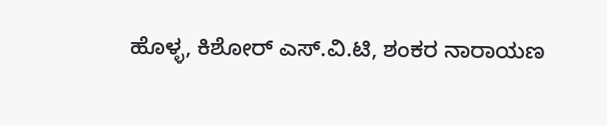ಹೊಳ್ಳ, ಕಿಶೋರ್ ಎಸ್.ವಿ.ಟಿ, ಶಂಕರ ನಾರಾಯಣ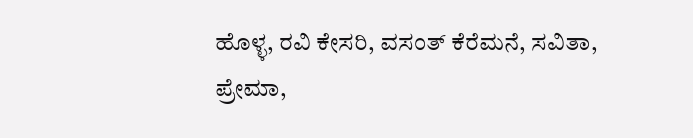ಹೊಳ್ಳ, ರವಿ ಕೇಸರಿ, ವಸಂತ್ ಕೆರೆಮನೆ, ಸವಿತಾ, ಪ್ರೇಮಾ,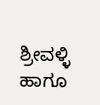ಶ್ರೀವಳ್ಳಿ ಹಾಗೂ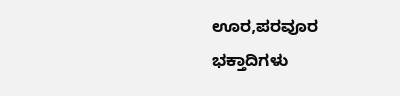ಊರ,ಪರವೂರ ಭಕ್ತಾದಿಗಳು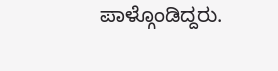ಪಾಳ್ಗೊಂಡಿದ್ದರು.